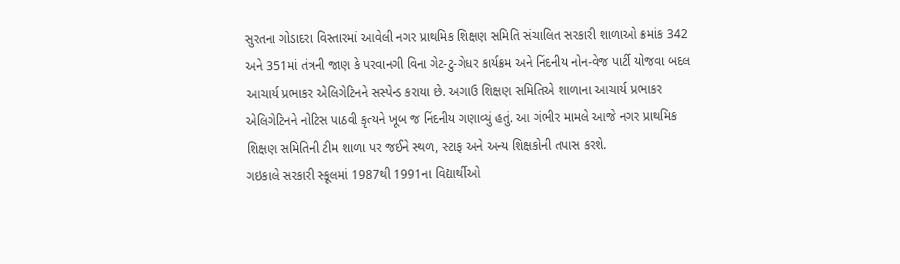સુરતના ગોડાદરા વિસ્તારમાં આવેલી નગર પ્રાથમિક શિક્ષણ સમિતિ સંચાલિત સરકારી શાળાઓ ક્રમાંક 342 અને 351માં તંત્રની જાણ કે પરવાનગી વિના ગેટ-ટુ-ગેધર કાર્યક્રમ અને નિંદનીય નોન-વેજ પાર્ટી યોજવા બદલ આચાર્ય પ્રભાકર એલિગેટિનને સસ્પેન્ડ કરાયા છે. અગાઉ શિક્ષણ સમિતિએ શાળાના આચાર્ય પ્રભાકર એલિગેટિનને નોટિસ પાઠવી કૃત્યને ખૂબ જ નિંદનીય ગણાવ્યું હતું. આ ગંભીર મામલે આજે નગર પ્રાથમિક શિક્ષણ સમિતિની ટીમ શાળા પર જઈને સ્થળ, સ્ટાફ અને અન્ય શિક્ષકોની તપાસ કરશે.
ગઇકાલે સરકારી સ્કૂલમાં 1987થી 1991ના વિદ્યાર્થીઓ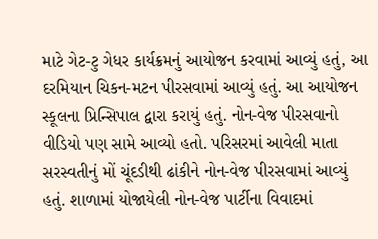માટે ગેટ-ટુ ગેધર કાર્યક્રમનું આયોજન કરવામાં આવ્યું હતું, આ દરમિયાન ચિકન-મટન પીરસવામાં આવ્યું હતું. આ આયોજન સ્કૂલના પ્રિન્સિપાલ દ્વારા કરાયું હતું. નોન-વેજ પીરસવાનો વીડિયો પણ સામે આવ્યો હતો. પરિસરમાં આવેલી માતા સરસ્વતીનું મોં ચૂંદડીથી ઢાંકીને નોન-વેજ પીરસવામાં આવ્યું હતું. શાળામાં યોજાયેલી નોન-વેજ પાર્ટીના વિવાદમાં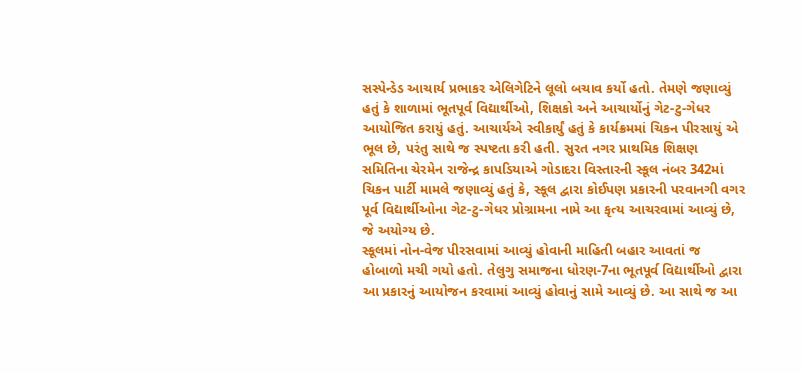સસ્પેન્ડેડ આચાર્ય પ્રભાકર એલિગેટિને લૂલો બચાવ કર્યો હતો. તેમણે જણાવ્યું હતું કે શાળામાં ભૂતપૂર્વ વિદ્યાર્થીઓ, શિક્ષકો અને આચાર્યોનું ગેટ-ટુ-ગેધર આયોજિત કરાયું હતું. આચાર્યએ સ્વીકાર્યું હતું કે કાર્યક્રમમાં ચિકન પીરસાયું એ ભૂલ છે, પરંતુ સાથે જ સ્પષ્ટતા કરી હતી. સુરત નગર પ્રાથમિક શિક્ષણ સમિતિના ચેરમેન રાજેન્દ્ર કાપડિયાએ ગોડાદરા વિસ્તારની સ્કૂલ નંબર 342માં ચિકન પાર્ટી મામલે જણાવ્યું હતું કે, સ્કૂલ દ્વારા કોઈપણ પ્રકારની પરવાનગી વગર પૂર્વ વિદ્યાર્થીઓના ગેટ-ટુ-ગેધર પ્રોગ્રામના નામે આ કૃત્ય આચરવામાં આવ્યું છે, જે અયોગ્ય છે.
સ્કૂલમાં નોન-વેજ પીરસવામાં આવ્યું હોવાની માહિતી બહાર આવતાં જ હોબાળો મચી ગયો હતો. તેલુગુ સમાજના ધોરણ-7ના ભૂતપૂર્વ વિદ્યાર્થીઓ દ્વારા આ પ્રકારનું આયોજન કરવામાં આવ્યું હોવાનું સામે આવ્યું છે. આ સાથે જ આ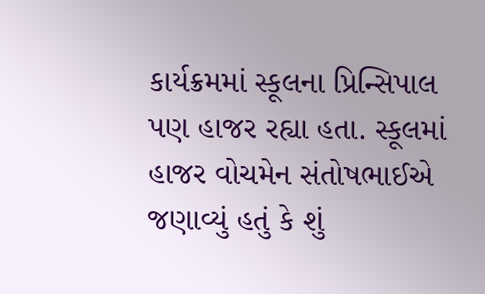કાર્યક્રમમાં સ્કૂલના પ્રિન્સિપાલ પણ હાજર રહ્યા હતા. સ્કૂલમાં હાજર વોચમેન સંતોષભાઈએ જણાવ્યું હતું કે શું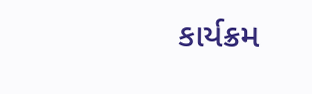કાર્યક્રમ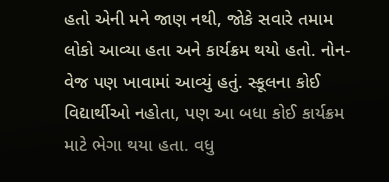હતો એની મને જાણ નથી, જોકે સવારે તમામ લોકો આવ્યા હતા અને કાર્યક્રમ થયો હતો. નોન-વેજ પણ ખાવામાં આવ્યું હતું. સ્કૂલના કોઈ વિદ્યાર્થીઓ નહોતા, પણ આ બધા કોઈ કાર્યક્રમ માટે ભેગા થયા હતા. વધુ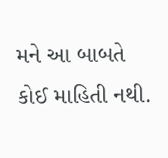મને આ બાબતે કોઈ માહિતી નથી.